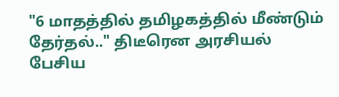"6 மாதத்தில் தமிழகத்தில் மீண்டும் தேர்தல்.." திடீரென அரசியல் பேசிய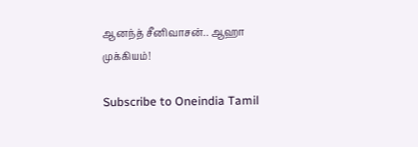ஆனந்த் சீனிவாசன்.. ஆஹா முக்கியம்!

Subscribe to Oneindia Tamil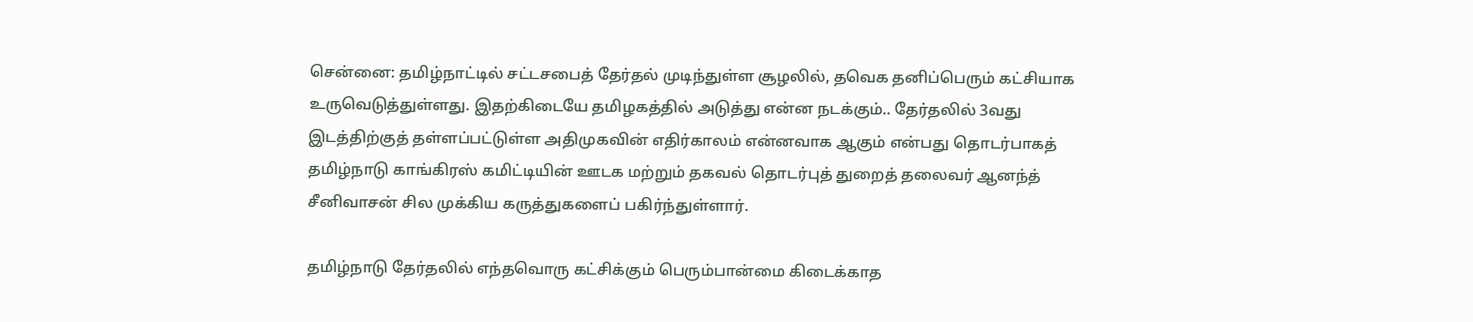சென்னை: தமிழ்நாட்டில் சட்டசபைத் தேர்தல் முடிந்துள்ள சூழலில், தவெக தனிப்பெரும் கட்சியாக உருவெடுத்துள்ளது. இதற்கிடையே தமிழகத்தில் அடுத்து என்ன நடக்கும்.. தேர்தலில் 3வது இடத்திற்குத் தள்ளப்பட்டுள்ள அதிமுகவின் எதிர்காலம் என்னவாக ஆகும் என்பது தொடர்பாகத் தமிழ்நாடு காங்கிரஸ் கமிட்டியின் ஊடக மற்றும் தகவல் தொடர்புத் துறைத் தலைவர் ஆனந்த் சீனிவாசன் சில முக்கிய கருத்துகளைப் பகிர்ந்துள்ளார்.

தமிழ்நாடு தேர்தலில் எந்தவொரு கட்சிக்கும் பெரும்பான்மை கிடைக்காத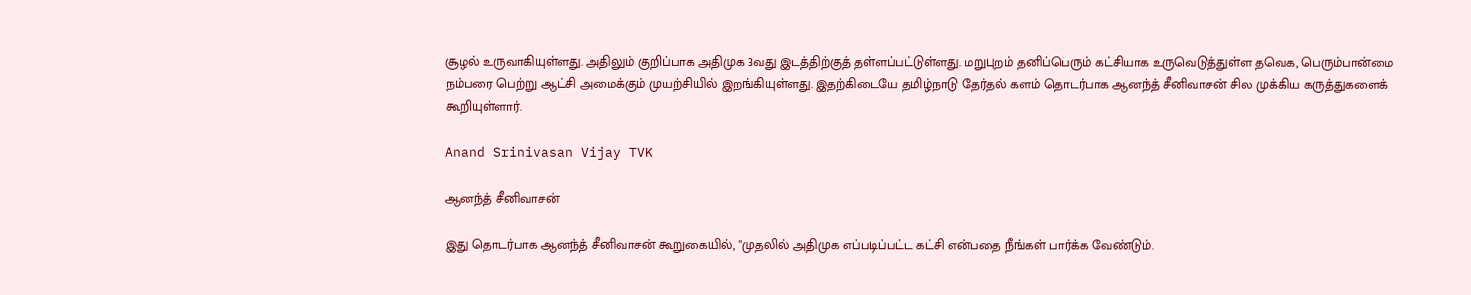சூழல் உருவாகியுள்ளது. அதிலும் குறிப்பாக அதிமுக 3வது இடத்திற்குத் தள்ளப்பட்டுள்ளது. மறுபுறம் தனிப்பெரும் கட்சியாக உருவெடுத்துள்ள தவெக, பெரும்பான்மை நம்பரை பெற்று ஆட்சி அமைக்கும் முயற்சியில் இறங்கியுள்ளது. இதற்கிடையே தமிழ்நாடு தேர்தல் களம் தொடர்பாக ஆனந்த் சீனிவாசன் சில முக்கிய கருத்துகளைக் கூறியுள்ளார்.

Anand Srinivasan Vijay TVK

ஆனந்த் சீனிவாசன்

இது தொடர்பாக ஆனந்த் சீனிவாசன் கூறுகையில், "முதலில் அதிமுக எப்படிப்பட்ட கட்சி என்பதை நீங்கள் பார்க்க வேண்டும்.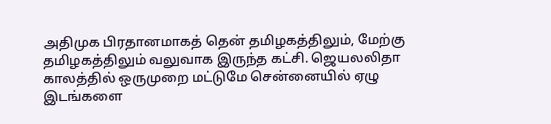அதிமுக பிரதானமாகத் தென் தமிழகத்திலும், மேற்கு தமிழகத்திலும் வலுவாக இருந்த கட்சி. ஜெயலலிதா காலத்தில் ஒருமுறை மட்டுமே சென்னையில் ஏழு இடங்களை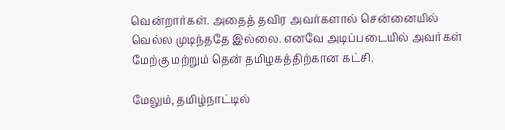வென்றார்கள். அதைத் தவிர அவர்களால் சென்னையில் வெல்ல முடிந்ததே இல்லை. எனவே அடிப்படையில் அவர்கள் மேற்கு மற்றும் தென் தமிழகத்திற்கான கட்சி.

மேலும், தமிழ்நாட்டில்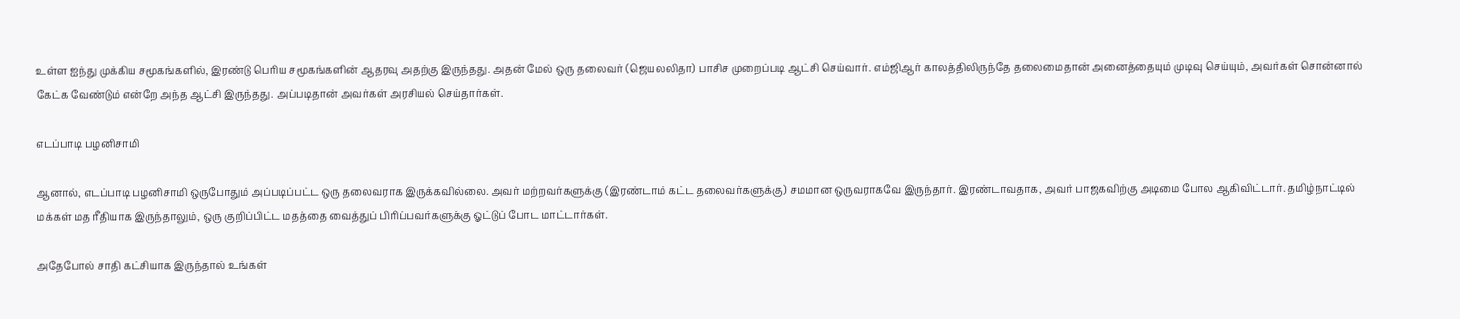உள்ள ஐந்து முக்கிய சமூகங்களில், இரண்டு பெரிய சமூகங்களின் ஆதரவு அதற்கு இருந்தது. அதன் மேல் ஒரு தலைவர் (ஜெயலலிதா) பாசிச முறைப்படி ஆட்சி செய்வார். எம்ஜிஆர் காலத்திலிருந்தே தலைமைதான் அனைத்தையும் முடிவு செய்யும், அவர்கள் சொன்னால் கேட்க வேண்டும் என்றே அந்த ஆட்சி இருந்தது. அப்படிதான் அவர்கள் அரசியல் செய்தார்கள்.

எடப்பாடி பழனிசாமி

ஆனால், எடப்பாடி பழனிசாமி ஒருபோதும் அப்படிப்பட்ட ஒரு தலைவராக இருக்கவில்லை. அவர் மற்றவர்களுக்கு (இரண்டாம் கட்ட தலைவர்களுக்கு) சமமான ஒருவராகவே இருந்தார். இரண்டாவதாக, அவர் பாஜகவிற்கு அடிமை போல ஆகிவிட்டார். தமிழ்நாட்டில் மக்கள் மத ரீதியாக இருந்தாலும், ஒரு குறிப்பிட்ட மதத்தை வைத்துப் பிரிப்பவர்களுக்கு ஓட்டுப் போட மாட்டார்கள்.

அதேபோல் சாதி கட்சியாக இருந்தால் உங்கள்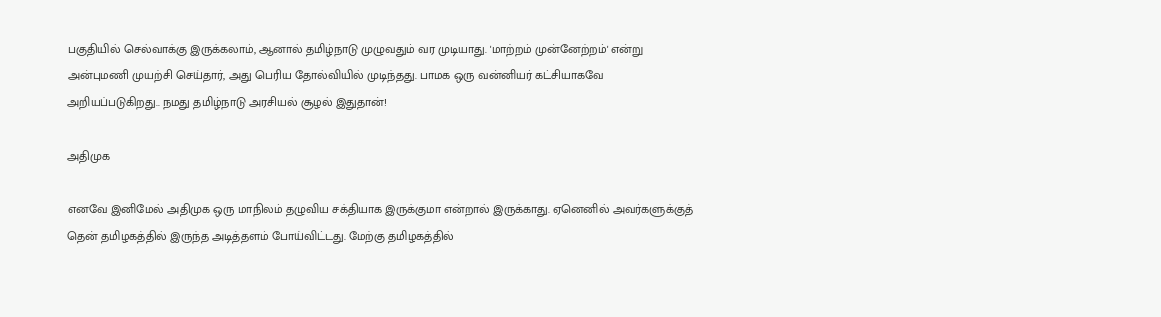பகுதியில் செல்வாக்கு இருக்கலாம், ஆனால் தமிழ்நாடு முழுவதும் வர முடியாது. 'மாற்றம் முன்னேற்றம்' என்று அன்புமணி முயற்சி செய்தார், அது பெரிய தோல்வியில் முடிந்தது. பாமக ஒரு வன்னியர் கட்சியாகவே அறியப்படுகிறது.. நமது தமிழ்நாடு அரசியல் சூழல் இதுதான்!

அதிமுக

எனவே இனிமேல் அதிமுக ஒரு மாநிலம் தழுவிய சக்தியாக இருக்குமா என்றால் இருக்காது. ஏனெனில் அவர்களுக்குத் தென் தமிழகத்தில் இருந்த அடித்தளம் போய்விட்டது. மேற்கு தமிழகத்தில்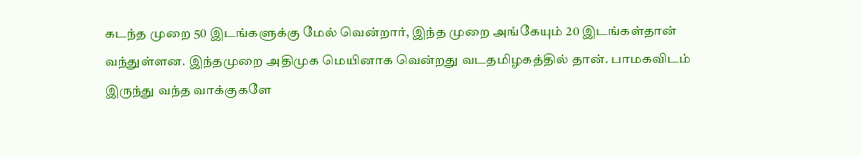கடந்த முறை 50 இடங்களுக்கு மேல் வென்றார், இந்த முறை அங்கேயும் 20 இடங்கள்தான் வந்துள்ளன. இந்தமுறை அதிமுக மெயினாக வென்றது வடதமிழகத்தில் தான். பாமகவிடம் இருந்து வந்த வாக்குகளே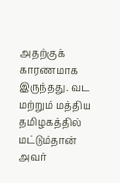அதற்குக் காரணமாக இருந்தது. வட மற்றும் மத்திய தமிழகத்தில் மட்டும்தான் அவர்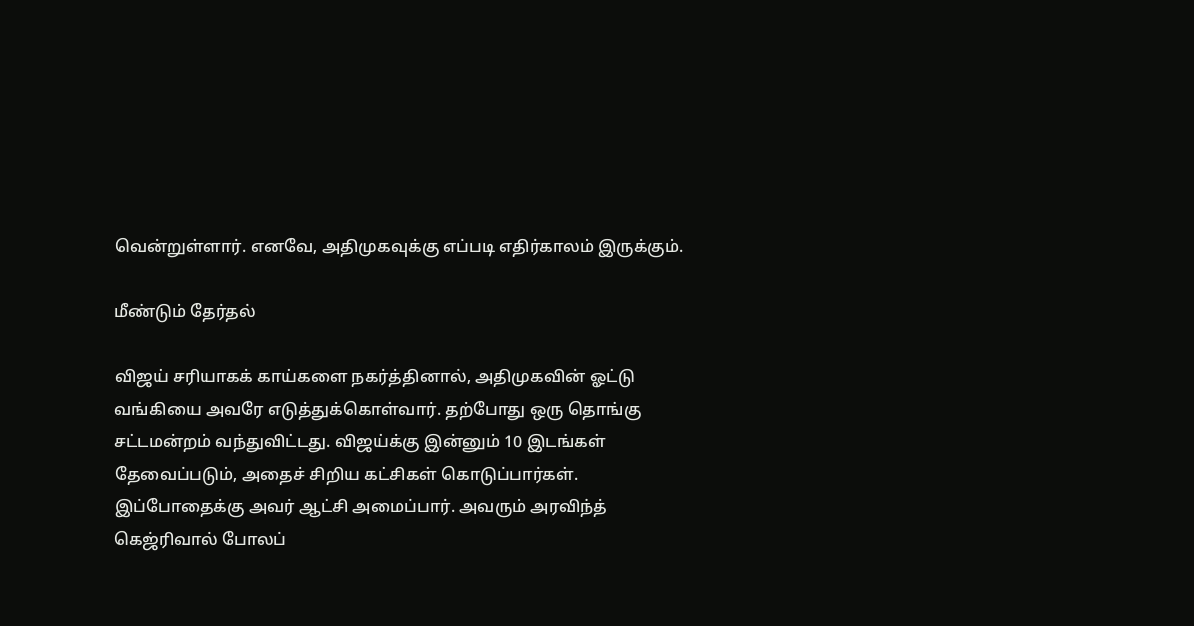வென்றுள்ளார். எனவே, அதிமுகவுக்கு எப்படி எதிர்காலம் இருக்கும்.

மீண்டும் தேர்தல்

விஜய் சரியாகக் காய்களை நகர்த்தினால், அதிமுகவின் ஓட்டு வங்கியை அவரே எடுத்துக்கொள்வார். தற்போது ஒரு தொங்கு சட்டமன்றம் வந்துவிட்டது. விஜய்க்கு இன்னும் 10 இடங்கள் தேவைப்படும், அதைச் சிறிய கட்சிகள் கொடுப்பார்கள். இப்போதைக்கு அவர் ஆட்சி அமைப்பார். அவரும் அரவிந்த் கெஜ்ரிவால் போலப்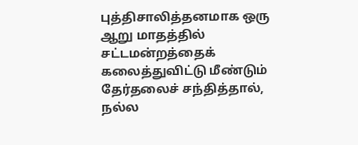புத்திசாலித்தனமாக ஒரு ஆறு மாதத்தில் சட்டமன்றத்தைக் கலைத்துவிட்டு மீண்டும் தேர்தலைச் சந்தித்தால், நல்ல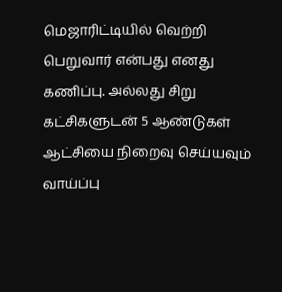மெஜாரிட்டியில் வெற்றி பெறுவார் என்பது எனது கணிப்பு. அல்லது சிறு கட்சிகளுடன் 5 ஆண்டுகள் ஆட்சியை நிறைவு செய்யவும் வாய்ப்பு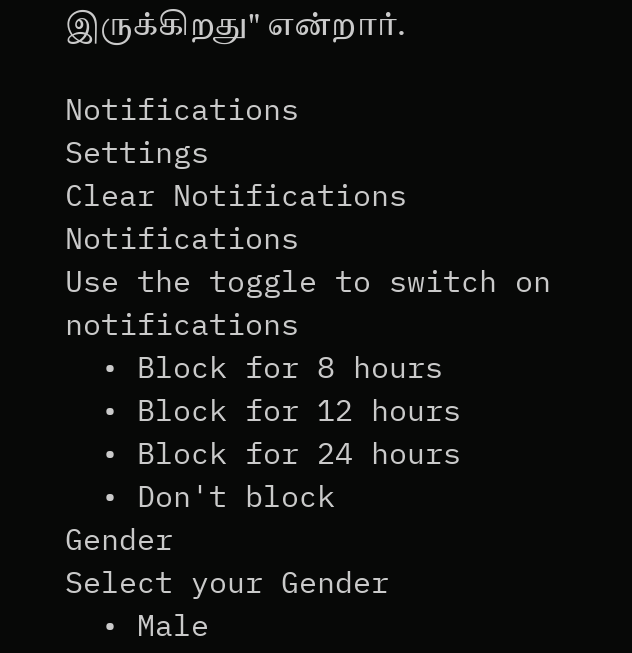இருக்கிறது" என்றார்.

Notifications
Settings
Clear Notifications
Notifications
Use the toggle to switch on notifications
  • Block for 8 hours
  • Block for 12 hours
  • Block for 24 hours
  • Don't block
Gender
Select your Gender
  • Male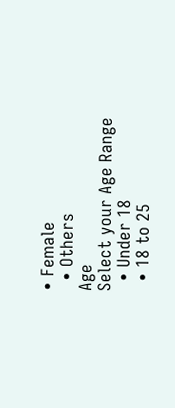• Female
  • Others
Age
Select your Age Range
  • Under 18
  • 18 to 25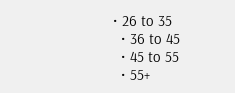• 26 to 35
  • 36 to 45
  • 45 to 55
  • 55+